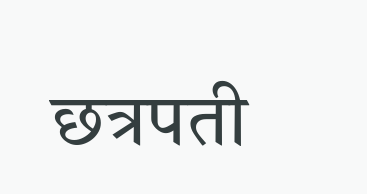छत्रपती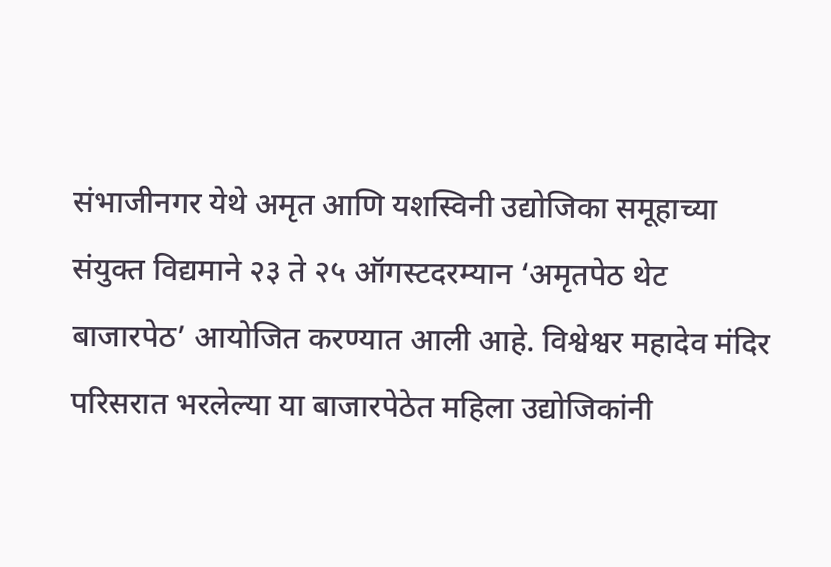संभाजीनगर येथे अमृत आणि यशस्विनी उद्योजिका समूहाच्या संयुक्त विद्यमाने २३ ते २५ ऑगस्टदरम्यान ‘अमृतपेठ थेट बाजारपेठ’ आयोजित करण्यात आली आहे. विश्वेश्वर महादेव मंदिर परिसरात भरलेल्या या बाजारपेठेत महिला उद्योजिकांनी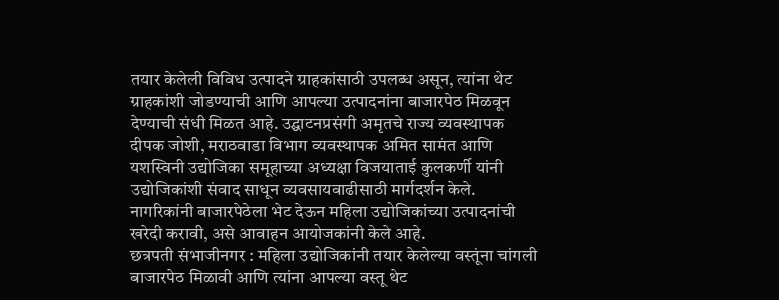तयार केलेली विविध उत्पादने ग्राहकांसाठी उपलब्ध असून, त्यांना थेट ग्राहकांशी जोडण्याची आणि आपल्या उत्पादनांना बाजारपेठ मिळवून देण्याची संधी मिळत आहे. उद्घाटनप्रसंगी अमृतचे राज्य व्यवस्थापक दीपक जोशी, मराठवाडा विभाग व्यवस्थापक अमित सामंत आणि यशस्विनी उद्योजिका समूहाच्या अध्यक्षा विजयाताई कुलकर्णी यांनी उद्योजिकांशी संवाद साधून व्यवसायवाढीसाठी मार्गदर्शन केले. नागरिकांनी बाजारपेठेला भेट देऊन महिला उद्योजिकांच्या उत्पादनांची खरेदी करावी, असे आवाहन आयोजकांनी केले आहे.
छत्रपती संभाजीनगर : महिला उद्योजिकांनी तयार केलेल्या वस्तूंना चांगली बाजारपेठ मिळावी आणि त्यांना आपल्या वस्तू थेट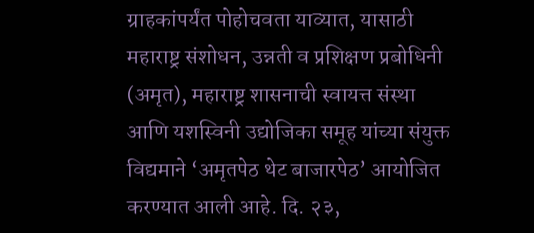ग्राहकांपर्यंत पोहोचवता याव्यात, यासाठी महाराष्ट्र संशोधन, उन्नती व प्रशिक्षण प्रबोधिनी (अमृत), महाराष्ट्र शासनाची स्वायत्त संस्था आणि यशस्विनी उद्योजिका समूह यांच्या संयुक्त विद्यमाने ‘अमृतपेठ थेट बाजारपेठ’ आयोजित करण्यात आली आहे. दि. २३,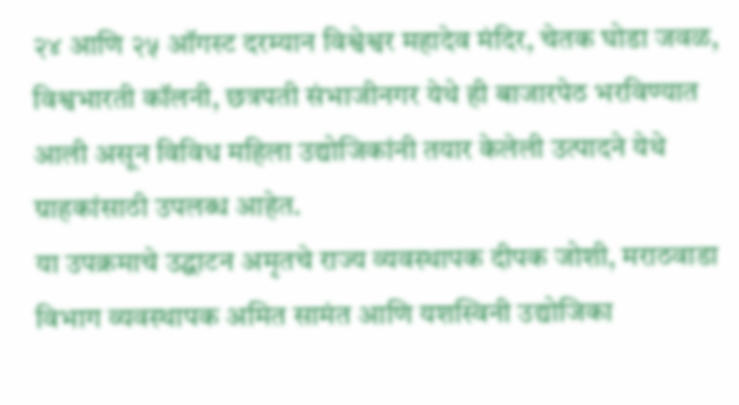२४ आणि २५ ऑगस्ट दरम्यान विश्वेश्वर महादेव मंदिर, चेतक घोडा जवळ, विश्वभारती कॉलनी, छत्रपती संभाजीनगर येथे ही बाजारपेठ भरविण्यात आली असून विविध महिला उद्योजिकांनी तयार केलेली उत्पादने येथे ग्राहकांसाठी उपलब्ध आहेत.
या उपक्रमाचे उद्घाटन अमृतचे राज्य व्यवस्थापक दीपक जोशी, मराठवाडा विभाग व्यवस्थापक अमित सामंत आणि यशस्विनी उद्योजिका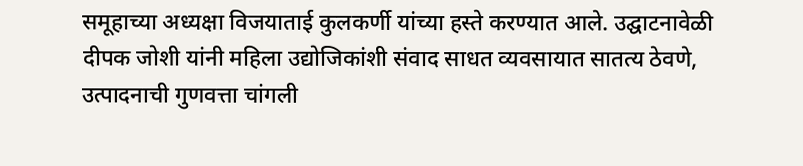समूहाच्या अध्यक्षा विजयाताई कुलकर्णी यांच्या हस्ते करण्यात आले. उद्घाटनावेळी दीपक जोशी यांनी महिला उद्योजिकांशी संवाद साधत व्यवसायात सातत्य ठेवणे, उत्पादनाची गुणवत्ता चांगली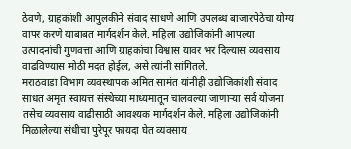ठेवणे, ग्राहकांशी आपुलकीने संवाद साधणे आणि उपलब्ध बाजारपेठेचा योग्य वापर करणे याबाबत मार्गदर्शन केले. महिला उद्योजिकांनी आपल्या उत्पादनांची गुणवत्ता आणि ग्राहकांचा विश्वास यावर भर दिल्यास व्यवसाय वाढविण्यास मोठी मदत होईल, असे त्यांनी सांगितले.
मराठवाडा विभाग व्यवस्थापक अमित सामंत यांनीही उद्योजिकांशी संवाद साधत अमृत स्वायत्त संस्थेच्या माध्यमातून चालवल्या जाणाऱ्या सर्व योजना तसेच व्यवसाय वाढीसाठी आवश्यक मार्गदर्शन केले. महिला उद्योजिकांनी मिळालेल्या संधीचा पुरेपूर फायदा घेत व्यवसाय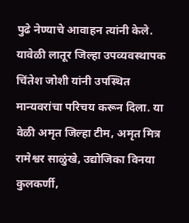पुढे नेण्याचे आवाहन त्यांनी केले. यावेळी लातूर जिल्हा उपव्यवस्थापक चिंतेश जोशी यांनी उपस्थित मान्यवरांचा परिचय करून दिला. या वेळी अमृत जिल्हा टीम, अमृत मित्र रामेश्वर साळुंखे, उद्योजिका विनया कुलकर्णी,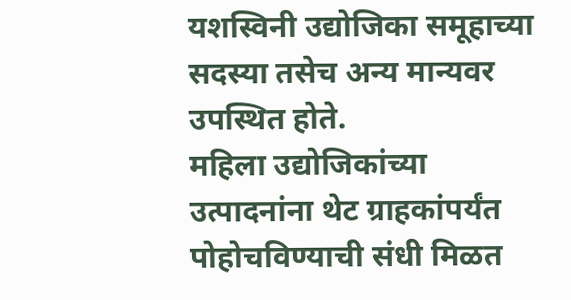यशस्विनी उद्योजिका समूहाच्या सदस्या तसेच अन्य मान्यवर उपस्थित होते.
महिला उद्योजिकांच्या उत्पादनांना थेट ग्राहकांपर्यंत पोहोचविण्याची संधी मिळत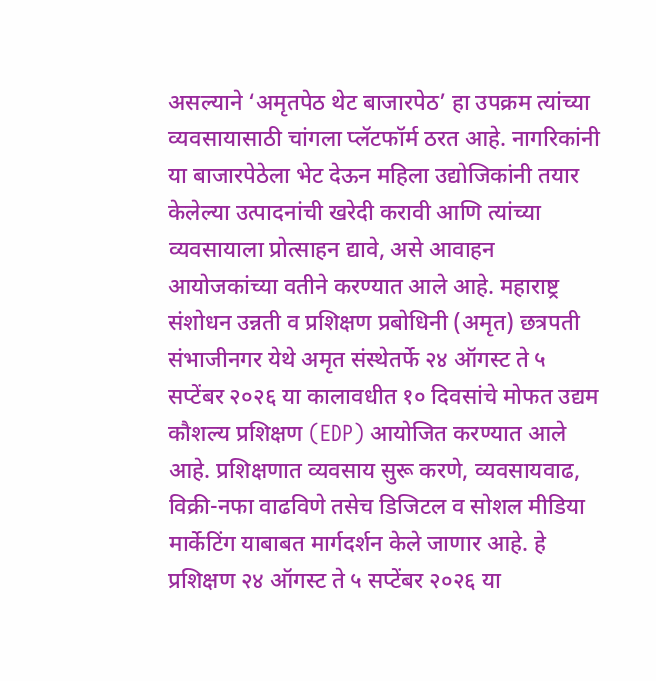असल्याने ‘अमृतपेठ थेट बाजारपेठ’ हा उपक्रम त्यांच्या व्यवसायासाठी चांगला प्लॅटफॉर्म ठरत आहे. नागरिकांनी या बाजारपेठेला भेट देऊन महिला उद्योजिकांनी तयार केलेल्या उत्पादनांची खरेदी करावी आणि त्यांच्या व्यवसायाला प्रोत्साहन द्यावे, असे आवाहन आयोजकांच्या वतीने करण्यात आले आहे. महाराष्ट्र संशोधन उन्नती व प्रशिक्षण प्रबोधिनी (अमृत) छत्रपती संभाजीनगर येथे अमृत संस्थेतर्फे २४ ऑगस्ट ते ५ सप्टेंबर २०२६ या कालावधीत १० दिवसांचे मोफत उद्यम कौशल्य प्रशिक्षण (EDP) आयोजित करण्यात आले आहे. प्रशिक्षणात व्यवसाय सुरू करणे, व्यवसायवाढ, विक्री-नफा वाढविणे तसेच डिजिटल व सोशल मीडिया मार्केटिंग याबाबत मार्गदर्शन केले जाणार आहे. हे प्रशिक्षण २४ ऑगस्ट ते ५ सप्टेंबर २०२६ या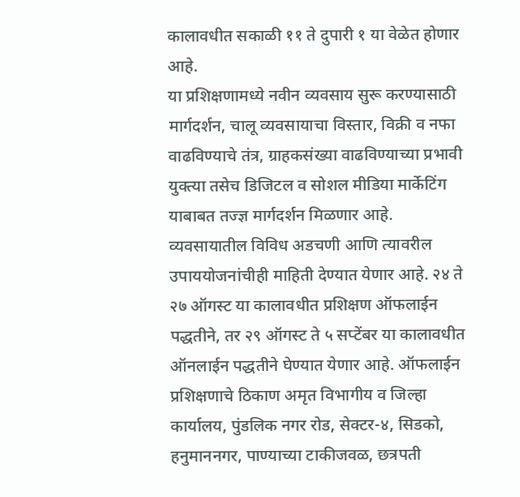कालावधीत सकाळी ११ ते दुपारी १ या वेळेत होणार आहे.
या प्रशिक्षणामध्ये नवीन व्यवसाय सुरू करण्यासाठी मार्गदर्शन, चालू व्यवसायाचा विस्तार, विक्री व नफा वाढविण्याचे तंत्र, ग्राहकसंख्या वाढविण्याच्या प्रभावी युक्त्या तसेच डिजिटल व सोशल मीडिया मार्केटिंग याबाबत तज्ज्ञ मार्गदर्शन मिळणार आहे. व्यवसायातील विविध अडचणी आणि त्यावरील उपाययोजनांचीही माहिती देण्यात येणार आहे. २४ ते २७ ऑगस्ट या कालावधीत प्रशिक्षण ऑफलाईन पद्धतीने, तर २९ ऑगस्ट ते ५ सप्टेंबर या कालावधीत ऑनलाईन पद्धतीने घेण्यात येणार आहे. ऑफलाईन प्रशिक्षणाचे ठिकाण अमृत विभागीय व जिल्हा कार्यालय, पुंडलिक नगर रोड, सेक्टर-४, सिडको, हनुमाननगर, पाण्याच्या टाकीजवळ, छत्रपती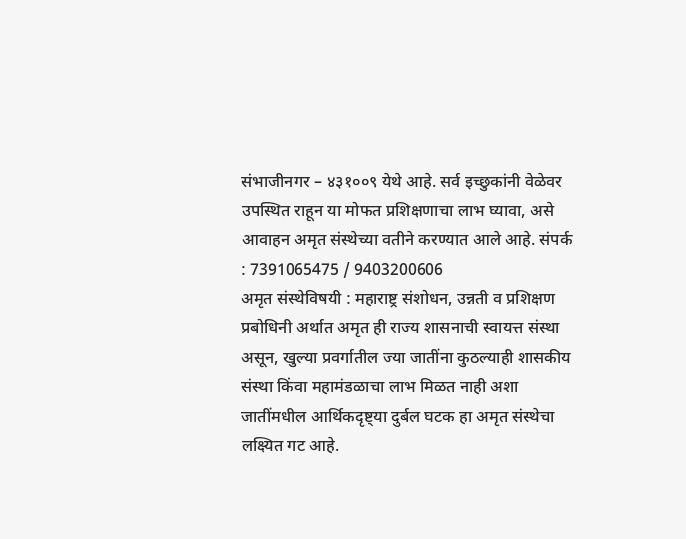संभाजीनगर – ४३१००९ येथे आहे. सर्व इच्छुकांनी वेळेवर उपस्थित राहून या मोफत प्रशिक्षणाचा लाभ घ्यावा, असे आवाहन अमृत संस्थेच्या वतीने करण्यात आले आहे. संपर्क : 7391065475 / 9403200606
अमृत संस्थेविषयी : महाराष्ट्र संशोधन, उन्नती व प्रशिक्षण प्रबोधिनी अर्थात अमृत ही राज्य शासनाची स्वायत्त संस्था असून, खुल्या प्रवर्गातील ज्या जातींना कुठल्याही शासकीय संस्था किंवा महामंडळाचा लाभ मिळत नाही अशा जातींमधील आर्थिकदृष्ट्या दुर्बल घटक हा अमृत संस्थेचा लक्ष्यित गट आहे.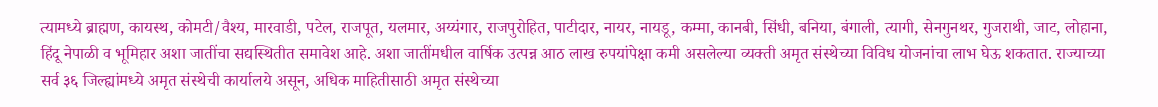त्यामध्ये ब्राह्मण, कायस्थ, कोमटी/वैश्य, मारवाडी, पटेल, राजपूत, यलमार, अय्यंगार, राजपुरोहित, पाटीदार, नायर, नायडू, कम्मा, कानबी, सिंधी, बनिया, बंगाली, त्यागी, सेनगुनथर, गुजराथी, जाट, लोहाना, हिंदू नेपाळी व भूमिहार अशा जातींचा सद्यस्थितीत समावेश आहे. अशा जातींमधील वार्षिक उत्पन्न आठ लाख रुपयांपेक्षा कमी असलेल्या व्यक्ती अमृत संस्थेच्या विविध योजनांचा लाभ घेऊ शकतात. राज्याच्या सर्व ३६ जिल्ह्यांमध्ये अमृत संस्थेची कार्यालये असून, अधिक माहितीसाठी अमृत संस्थेच्या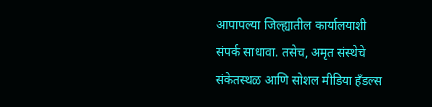आपापल्या जिल्ह्यातील कार्यालयाशी संपर्क साधावा. तसेच, अमृत संस्थेचे संकेतस्थळ आणि सोशल मीडिया हँडल्स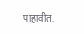पाहावीत.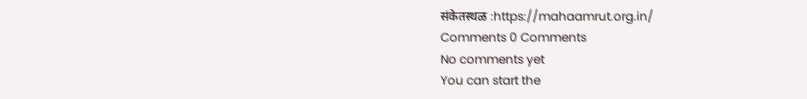संकेतस्थळ :https://mahaamrut.org.in/
Comments 0 Comments
No comments yet
You can start the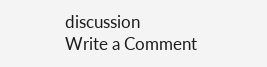discussion
Write a Comment